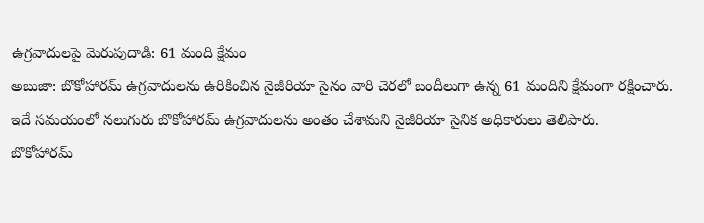ఉగ్రవాదులపై మెరుపుదాడి: 61 మంది క్షేమం
అబుజా: బొకోహారమ్ ఉగ్రవాదులను ఉరికించిన నైజీరియా సైనం వారి చెరలో బందీలుగా ఉన్న 61 మందిని క్షేమంగా రక్షించారు. ఇదే సమయంలో నలుగురు బొకోహారమ్ ఉగ్రవాదులను అంతం చేశామని నైజీరియా సైనిక అధికారులు తెలిపారు.
బొకోహారమ్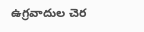ఉగ్రవాదుల చెర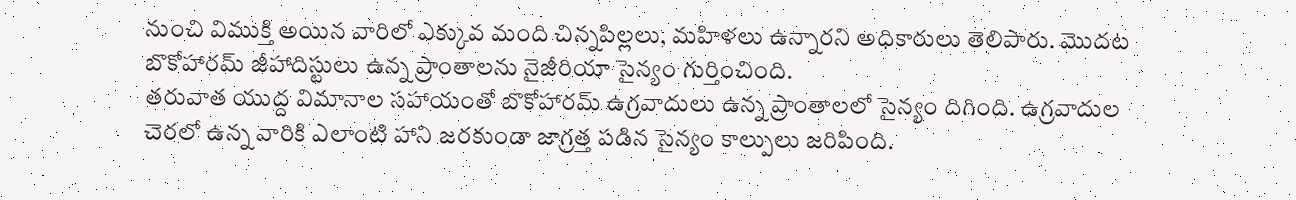నుంచి విముక్తి అయిన వారిలో ఎక్కువ మంది చిన్నపిల్లలు, మహిళలు ఉన్నారని అధికారులు తెలిపారు. మొదట బొకోహారమ్ జీహాదిస్టులు ఉన్న ప్రాంతాలను నైజీరియా సైన్యం గుర్తించింది.
తరువాత యుద్ద విమానాల సహాయంతో బొకోహారమ్ ఉగ్రవాదులు ఉన్న ప్రాంతాలలో సైన్యం దిగింది. ఉగ్రవాదుల చెరలో ఉన్న వారికి ఎలాంటి హాని జరకుండా జాగ్రత్త పడిన సైన్యం కాల్పులు జరిపింది.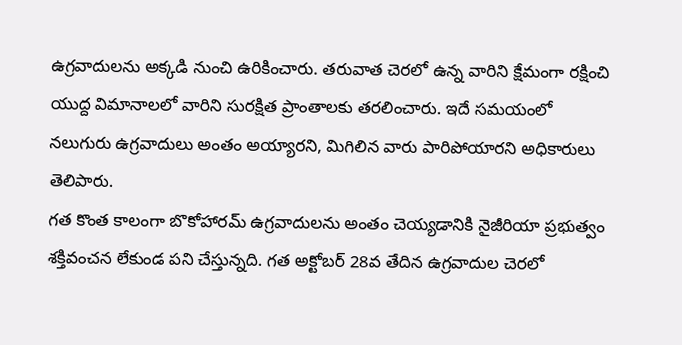ఉగ్రవాదులను అక్కడి నుంచి ఉరికించారు. తరువాత చెరలో ఉన్న వారిని క్షేమంగా రక్షించి యుద్ద విమానాలలో వారిని సురక్షిత ప్రాంతాలకు తరలించారు. ఇదే సమయంలో నలుగురు ఉగ్రవాదులు అంతం అయ్యారని, మిగిలిన వారు పారిపోయారని అధికారులు తెలిపారు.
గత కొంత కాలంగా బొకోహారమ్ ఉగ్రవాదులను అంతం చెయ్యడానికి నైజీరియా ప్రభుత్వం శక్తివంచన లేకుండ పని చేస్తున్నది. గత అక్టోబర్ 28వ తేదిన ఉగ్రవాదుల చెరలో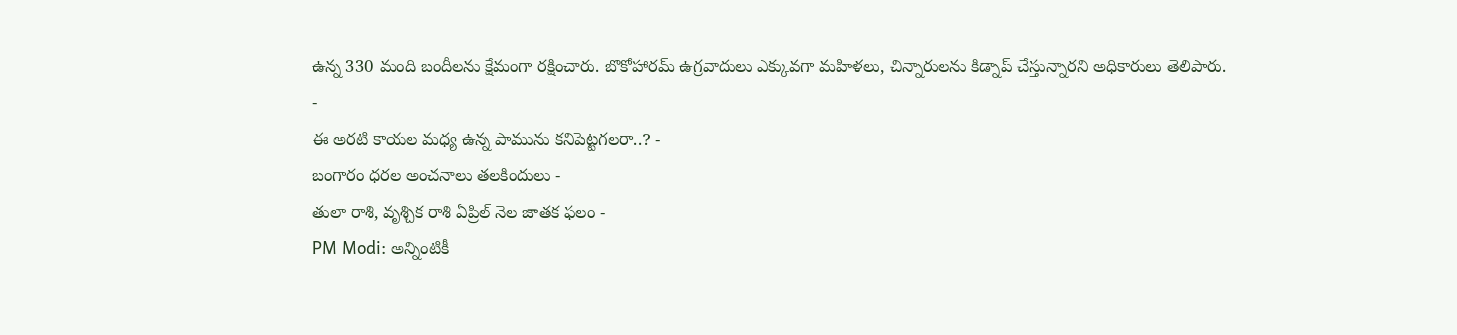ఉన్న 330 మంది బందీలను క్షేమంగా రక్షించారు. బొకోహారమ్ ఉగ్రవాదులు ఎక్కువగా మహిళలు, చిన్నారులను కిడ్నాప్ చేస్తున్నారని అధికారులు తెలిపారు.
-
ఈ అరటి కాయల మధ్య ఉన్న పామును కనిపెట్టగలరా..? -
బంగారం ధరల అంచనాలు తలకిందులు -
తులా రాశి, వృశ్చిక రాశి ఏప్రిల్ నెల జాతక ఫలం -
PM Modi: అన్నింటికీ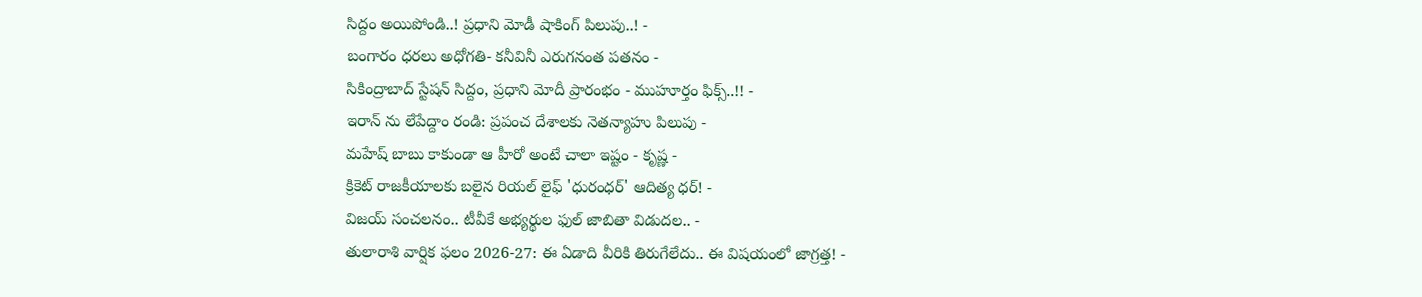సిద్దం అయిపోండి..! ప్రధాని మోడీ షాకింగ్ పిలుపు..! -
బంగారం ధరలు అధోగతి- కనీవినీ ఎరుగనంత పతనం -
సికింద్రాబాద్ స్టేషన్ సిద్దం, ప్రధాని మోదీ ప్రారంభం - ముహూర్తం ఫిక్స్..!! -
ఇరాన్ ను లేపేద్దాం రండి: ప్రపంచ దేశాలకు నెతన్యాహు పిలుపు -
మహేష్ బాబు కాకుండా ఆ హీరో అంటే చాలా ఇష్టం - కృష్ణ -
క్రికెట్ రాజకీయాలకు బలైన రియల్ లైఫ్ 'ధురంధర్' ఆదిత్య ధర్! -
విజయ్ సంచలనం.. టీవీకే అభ్యర్థుల ఫుల్ జాబితా విడుదల.. -
తులారాశి వార్షిక ఫలం 2026-27: ఈ ఏడాది వీరికి తిరుగేలేదు.. ఈ విషయంలో జాగ్రత్త! -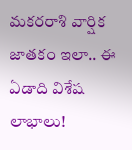మకరరాశి వార్షిక జాతకం ఇలా.. ఈ ఏడాది విశేష లాభాలు!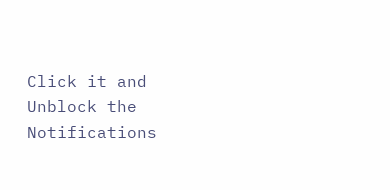Click it and Unblock the Notifications